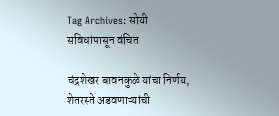Tag Archives: सोयी सविधांपासून वंचित

चंद्रशेखर बावनकुळे यांचा निर्णय, शेतरस्ते अडवणाऱ्यांची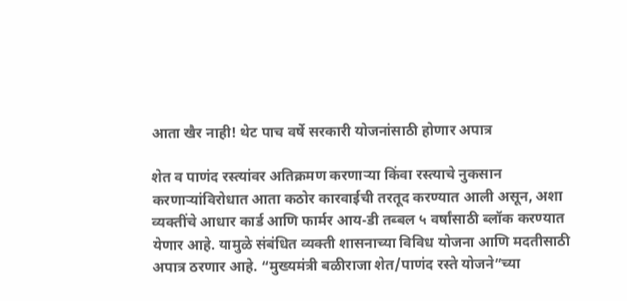आता खैर नाही! थेट पाच वर्षे सरकारी योजनांसाठी होणार अपात्र

शेत व पाणंद रस्त्यांवर अतिक्रमण करणाऱ्या किंवा रस्त्याचे नुकसान करणाऱ्यांविरोधात आता कठोर कारवाईची तरतूद करण्यात आली असून, अशा व्यक्तींचे आधार कार्ड आणि फार्मर आय-डी तब्बल ५ वर्षांसाठी ब्लॉक करण्यात येणार आहे. यामुळे संबंधित व्यक्ती शासनाच्या विविध योजना आणि मदतीसाठी अपात्र ठरणार आहे. “मुख्यमंत्री बळीराजा शेत/पाणंद रस्ते योजने”च्या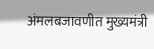अंमलबजावणीत मुख्यमंत्री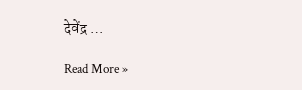देवेंद्र …

Read More »